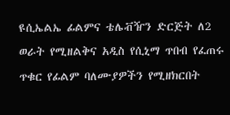ዩሲኤልኤ ፊልምና ቴሌቭዥን ድርጅት ለ2 ወራት የሚዘልቅና አዲስ የሲኒማ ጥበብ የፈጠሩ ጥቁር የፊልም ባለሙያዎችን የሚዘክርበት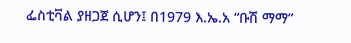ፌስቲቫል ያዘጋጀ ሲሆን፤ በ1979 እ.ኤ.አ “ቡሽ ማማ”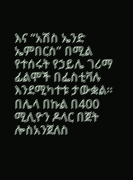እና “አሽስ ኤንድ ኤምበርስ” በሚል የተሰሩት የኃይሌ ገሪማ ፊልሞች በፌስቲቫሉ እንደሚካተቱ ታውቋል፡፡ በሌላ በኩል በ400 ሚሊዮን ዶላር በጀት ሎስአንጀለስ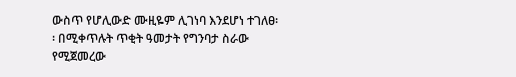ውስጥ የሆሊውድ ሙዚዬም ሊገነባ እንደሆነ ተገለፀ፡፡ በሚቀጥሉት ጥቂት ዓመታት የግንባታ ስራው የሚጀመረው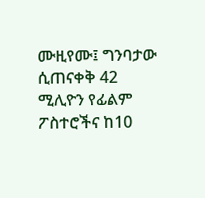ሙዚየሙ፤ ግንባታው ሲጠናቀቅ 42 ሚሊዮን የፊልም ፖስተሮችና ከ10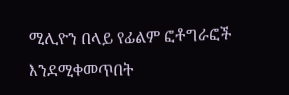ሚሊዮን በላይ የፊልም ፎቶግራፎች እንደሚቀመጥበት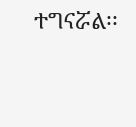ተግናሯል፡፡